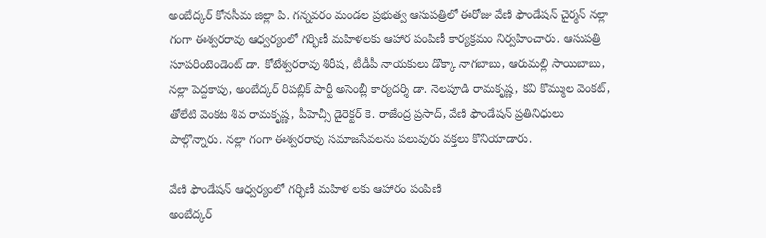అంబేద్కర్ కోనసీమ జిల్లా పి. గన్నవరం మండల ప్రభుత్వ ఆసుపత్రిలో ఈరోజు వేణి ఫౌండేషన్ చైర్మన్ నల్లా గంగా ఈశ్వరరావు ఆధ్వర్యంలో గర్భిణీ మహిళలకు ఆహార పంపిణీ కార్యక్రమం నిర్వహించారు. ఆసుపత్రి సూపరింటెండెంట్ డా. కోటేశ్వరరావు శిరీష, టీడీపీ నాయకులు డొక్కా నాగబాబు, ఆరుమల్లి సాయిబాబు, నల్లా పెద్దకాపు, అంబేద్కర్ రిపబ్లిక్ పార్టీ అసెంబ్లీ కార్యదర్శి డా. నెలపూడి రామకృష్ణ, కవి కొమ్ముల వెంకట్, తోలేటి వెంకట శివ రామకృష్ణ, పీహెచ్సీ డైరెక్టర్ కె. రాజేంద్ర ప్రసాద్, వేణి ఫౌండేషన్ ప్రతినిధులు పాల్గొన్నారు. నల్లా గంగా ఈశ్వరరావు సమాజసేవలను పలువురు వక్తలు కొనియాడారు.

వేణి ఫౌండేషన్ ఆధ్వర్యంలో గర్భిణీ మహిళ లకు ఆహారం పంపిణి
అంబేద్కర్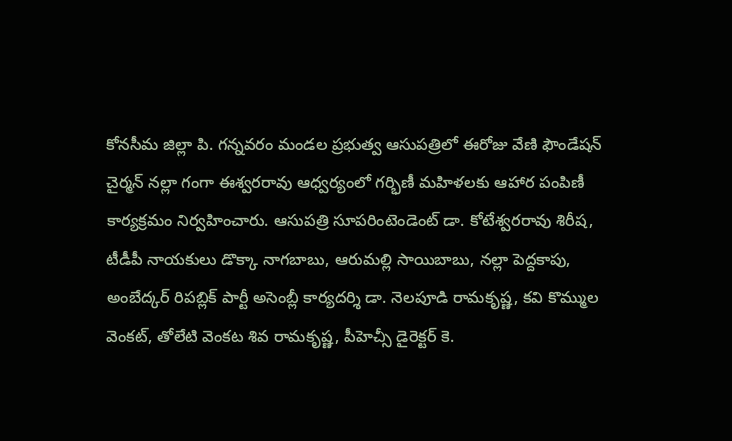కోనసీమ జిల్లా పి. గన్నవరం మండల ప్రభుత్వ ఆసుపత్రిలో ఈరోజు వేణి ఫౌండేషన్ చైర్మన్ నల్లా గంగా ఈశ్వరరావు ఆధ్వర్యంలో గర్భిణీ మహిళలకు ఆహార పంపిణీ కార్యక్రమం నిర్వహించారు. ఆసుపత్రి సూపరింటెండెంట్ డా. కోటేశ్వరరావు శిరీష, టీడీపీ నాయకులు డొక్కా నాగబాబు, ఆరుమల్లి సాయిబాబు, నల్లా పెద్దకాపు, అంబేద్కర్ రిపబ్లిక్ పార్టీ అసెంబ్లీ కార్యదర్శి డా. నెలపూడి రామకృష్ణ, కవి కొమ్ముల వెంకట్, తోలేటి వెంకట శివ రామకృష్ణ, పీహెచ్సీ డైరెక్టర్ కె.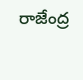రాజేంద్ర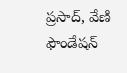ప్రసాద్, వేణి ఫౌండేషన్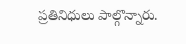ప్రతినిధులు పాల్గొన్నారు.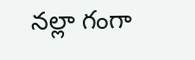నల్లా గంగా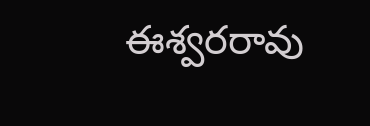ఈశ్వరరావు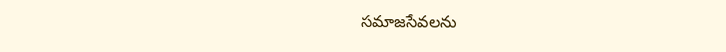సమాజసేవలను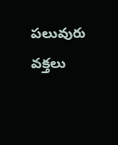పలువురు వక్తలు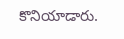కొనియాడారు.